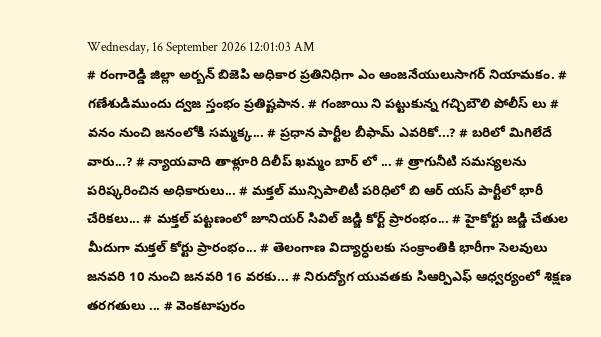Wednesday, 16 September 2026 12:01:03 AM
# రంగారెడ్డి జిల్లా అర్బన్ బిజెపి అధికార ప్రతినిధిగా ఎం ఆంజనేయులుసాగర్ నియామకం. # గణేశుడిముందు ద్వజ స్తంభం ప్రతిష్టపాన. # గంజాయి ని పట్టుకున్న గచ్చిబౌలి పోలీస్ లు # వనం నుంచి జనంలోకి సమ్మక్క... # ప్రధాన పార్టీల బీఫామ్ ఎవరికో...? # బరిలో మిగిలేదే వారు...? # న్యాయవాది తాళ్లూరి దిలీప్ ఖమ్మం బార్ లో ... # త్రాగునీటి సమస్యలను పరిష్కరించిన అధికారులు... # మక్తల్ మున్సిపాలిటీ పరిధిలో బి ఆర్ యస్ పార్టీలో భారీ చేరికలు... # మక్తల్ పట్టణంలో జూనియర్ సివిల్ జడ్జి కోర్ట్ ప్రారంభం... # హైకోర్టు జడ్జి చేతుల మీదుగా మక్తల్ కోర్టు ప్రారంభం... # తెలంగాణ విద్యార్ధులకు సంక్రాంతికి భారీగా సెలవులు జనవరి 10 నుంచి జనవరి 16 వరకు... # నిరుద్యోగ యువతకు సిఆర్పిఎఫ్ ఆధ్వర్యంలో శిక్షణ తరగతులు ... # వెంకటాపురం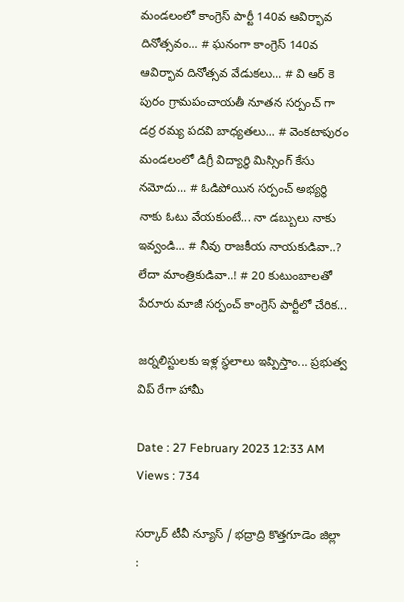మండలంలో కాంగ్రెస్ పార్టీ 140వ ఆవిర్భావ దినోత్సవం... # ఘనంగా కాంగ్రెస్ 140వ ఆవిర్భావ దినోత్సవ వేడుకలు... # వి ఆర్ కె పురం గ్రామపంచాయతీ నూతన సర్పంచ్ గా డర్ర రమ్య పదవి బాధ్యతలు... # వెంకటాపురం మండలంలో డిగ్రీ విద్యార్థి మిస్సింగ్ కేసు నమోదు... # ఓడిపోయిన సర్పంచ్ అభ్యర్థి నాకు ఓటు వేయకుంటే... నా డబ్బులు నాకు ఇవ్వండి... # నీవు రాజకీయ నాయకుడివా..? లేదా మాంత్రికుడివా..! # 20 కుటుంబాలతో పేరూరు మాజీ సర్పంచ్ కాంగ్రెస్ పార్టీలో చేరిక...

జర్నలిస్టులకు ఇళ్ల స్థలాలు ఇప్పిస్తాం... ప్రభుత్వ విప్ రేగా హామీ

Date : 27 February 2023 12:33 AM Views : 734

సర్కార్ టీవీ న్యూస్ / భద్రాద్రి కొత్తగూడెం జిల్లా :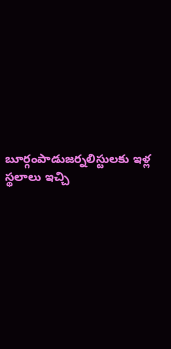బూర్గంపాడుజర్నలిస్టులకు ఇళ్ల స్థలాలు ఇచ్చి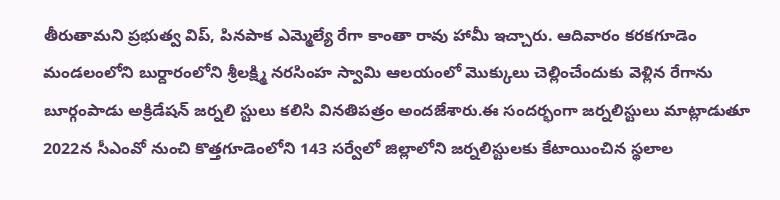తీరుతామని ప్రభుత్వ విప్, పినపాక ఎమ్మెల్యే రేగా కాంతా రావు హామీ ఇచ్చారు. ఆదివారం కరకగూడెం మండలంలోని బుర్దారంలోని శ్రీలక్ష్మి నరసింహ స్వామి ఆలయంలో మొక్కులు చెల్లించేందుకు వెళ్లిన రేగాను బూర్గంపాడు అక్రిడేషన్ జర్నలి స్టులు కలిసి వినతిపత్రం అందజేశారు.ఈ సందర్భంగా జర్నలిస్టులు మాట్లాడుతూ 2022న సీఎంవో నుంచి కొత్తగూడెంలోని 143 సర్వేలో జిల్లాలోని జర్నలిస్టులకు కేటాయించిన స్థలాల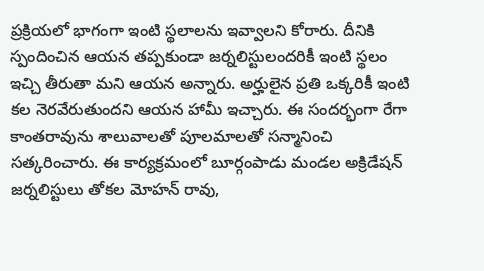ప్రక్రియలో భాగంగా ఇంటి స్థలాలను ఇవ్వాలని కోరారు. దీనికి స్పందించిన ఆయన తప్పకుండా జర్నలిస్టులందరికీ ఇంటి స్థలం ఇచ్చి తీరుతా మని ఆయన అన్నారు. అర్హులైన ప్రతి ఒక్కరికీ ఇంటి కల నెరవేరుతుందని ఆయన హామీ ఇచ్చారు. ఈ సందర్భంగా రేగా కాంతరావును శాలువాలతో పూలమాలతో సన్మానించి సత్కరించారు. ఈ కార్యక్రమంలో బూర్గంపాడు మండల అక్రిడేషన్ జర్నలిస్టులు తోకల మోహన్ రావు,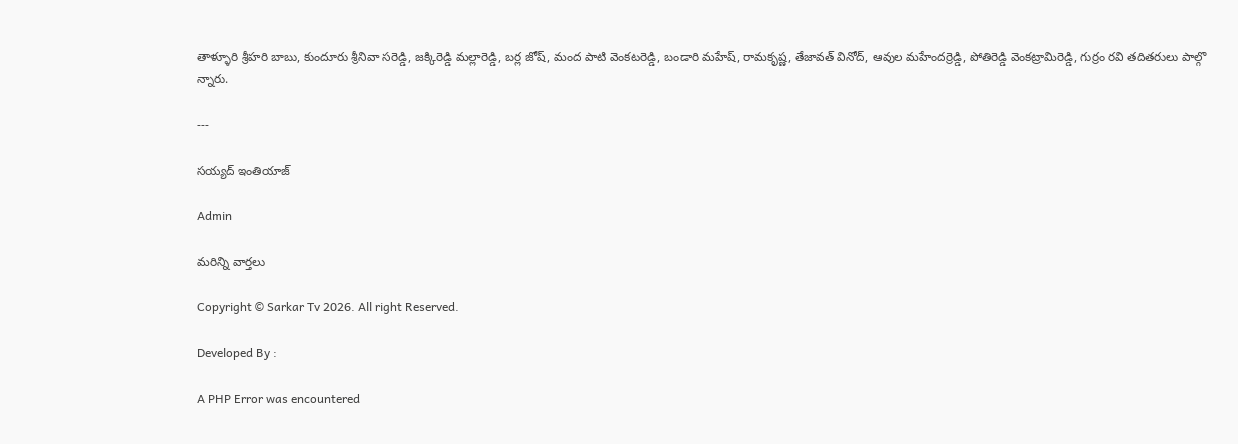తాళ్ళూరి శ్రీహరి బాబు, కుందూరు శ్రీనివా సరెడ్డి, జక్కిరెడ్డి మల్లారెడ్డి, బర్ల జోష్, మంద పాటి వెంకటరెడ్డి, బండారి మహేష్, రామకృష్ణ, తేజావత్ వినోద్, ఆవుల మహేందర్రెడ్డి, పోతిరెడ్డి వెంకట్రామిరెడ్డి, గుర్రం రవి తదితరులు పాల్గొ న్నారు.

---

సయ్యద్ ఇంతియాజ్

Admin

మరిన్ని వార్తలు

Copyright © Sarkar Tv 2026. All right Reserved.

Developed By :

A PHP Error was encountered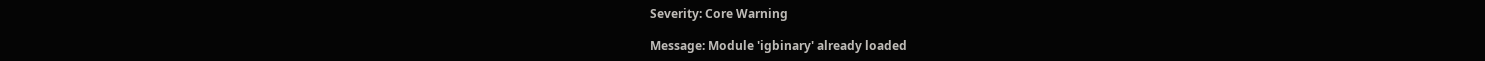Severity: Core Warning

Message: Module 'igbinary' already loaded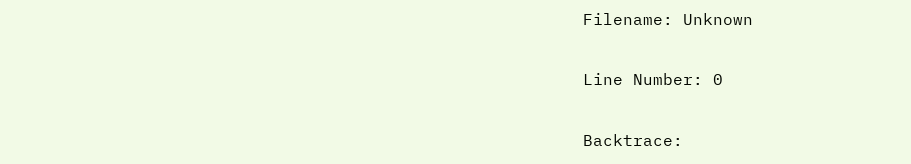Filename: Unknown

Line Number: 0

Backtrace: